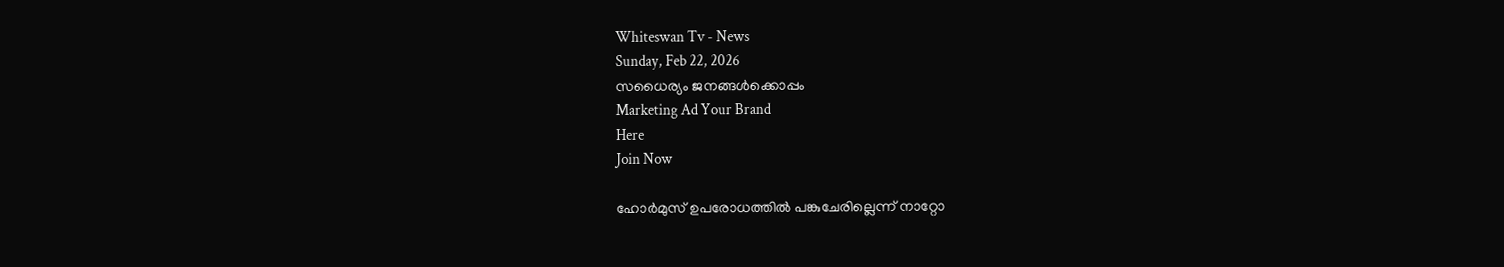Whiteswan Tv - News
Sunday, Feb 22, 2026
സധൈര്യം ജനങ്ങൾക്കൊപ്പം
Marketing Ad Your Brand
Here
Join Now

ഹോർമുസ് ഉപരോധത്തിൽ പങ്കുചേരില്ലെന്ന് നാറ്റോ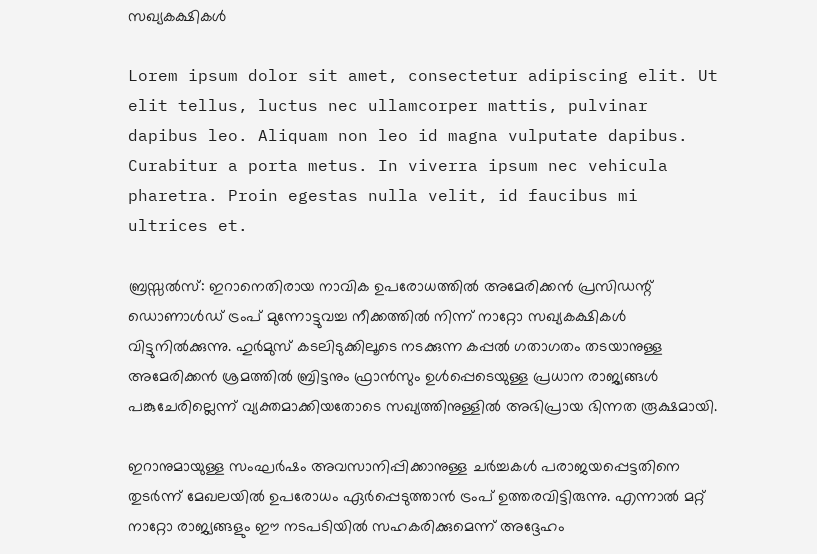സഖ്യകക്ഷികൾ

Lorem ipsum dolor sit amet, consectetur adipiscing elit. Ut elit tellus, luctus nec ullamcorper mattis, pulvinar dapibus leo. Aliquam non leo id magna vulputate dapibus. Curabitur a porta metus. In viverra ipsum nec vehicula pharetra. Proin egestas nulla velit, id faucibus mi ultrices et.

ബ്രസ്സൽസ്: ഇറാനെതിരായ നാവിക ഉപരോധത്തിൽ അമേരിക്കൻ പ്രസിഡന്റ് ഡൊണാൾഡ് ട്രംപ് മുന്നോട്ടുവച്ച നീക്കത്തിൽ നിന്ന് നാറ്റോ സഖ്യകക്ഷികൾ വിട്ടുനിൽക്കുന്നു. ഹുർമുസ് കടലിടുക്കിലൂടെ നടക്കുന്ന കപ്പൽ ഗതാഗതം തടയാനുള്ള അമേരിക്കൻ ശ്രമത്തിൽ ബ്രിട്ടനും ഫ്രാൻസും ഉൾപ്പെടെയുള്ള പ്രധാന രാജ്യങ്ങൾ പങ്കുചേരില്ലെന്ന് വ്യക്തമാക്കിയതോടെ സഖ്യത്തിനുള്ളിൽ അഭിപ്രായ ഭിന്നത രൂക്ഷമായി.

ഇറാനുമായുള്ള സംഘർഷം അവസാനിപ്പിക്കാനുള്ള ചർച്ചകൾ പരാജയപ്പെട്ടതിനെ തുടർന്ന് മേഖലയിൽ ഉപരോധം ഏർപ്പെടുത്താൻ ട്രംപ് ഉത്തരവിട്ടിരുന്നു. എന്നാൽ മറ്റ് നാറ്റോ രാജ്യങ്ങളും ഈ നടപടിയിൽ സഹകരിക്കുമെന്ന് അദ്ദേഹം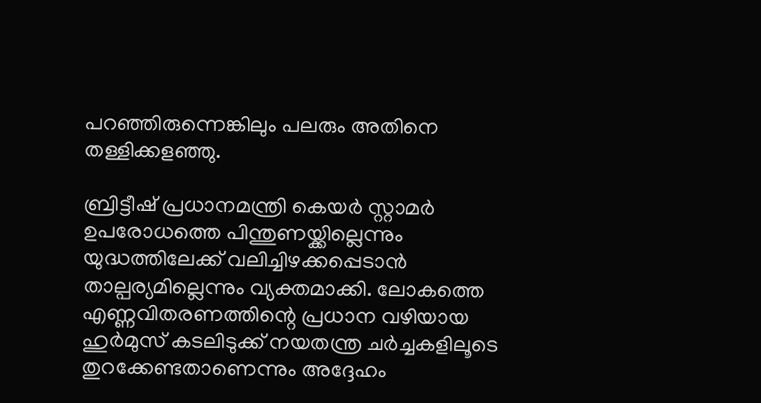പറഞ്ഞിരുന്നെങ്കിലും പലരും അതിനെ തള്ളിക്കളഞ്ഞു.

ബ്രിട്ടീഷ് പ്രധാനമന്ത്രി കെയർ സ്റ്റാമർ ഉപരോധത്തെ പിന്തുണയ്ക്കില്ലെന്നും യുദ്ധത്തിലേക്ക് വലിച്ചിഴക്കപ്പെടാൻ താല്പര്യമില്ലെന്നും വ്യക്തമാക്കി. ലോകത്തെ എണ്ണവിതരണത്തിന്റെ പ്രധാന വഴിയായ ഹുർമുസ് കടലിടുക്ക് നയതന്ത്ര ചർച്ചകളിലൂടെ തുറക്കേണ്ടതാണെന്നും അദ്ദേഹം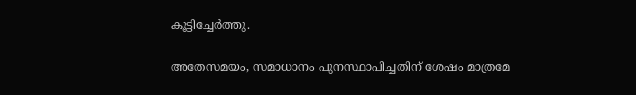കൂട്ടിച്ചേർത്തു.

അതേസമയം, സമാധാനം പുനസ്ഥാപിച്ചതിന് ശേഷം മാത്രമേ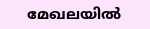മേഖലയിൽ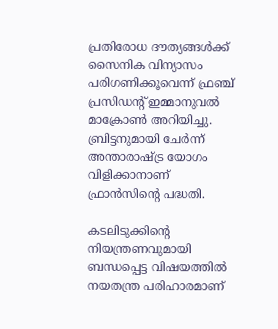പ്രതിരോധ ദൗത്യങ്ങൾക്ക് സൈനിക വിന്യാസം പരിഗണിക്കൂവെന്ന് ഫ്രഞ്ച് പ്രസിഡന്റ് ഇമ്മാനുവൽ മാക്രോൺ അറിയിച്ചു. ബ്രിട്ടനുമായി ചേർന്ന് അന്താരാഷ്ട്ര യോഗം വിളിക്കാനാണ് ഫ്രാൻസിന്റെ പദ്ധതി.

കടലിടുക്കിന്റെ നിയന്ത്രണവുമായി ബന്ധപ്പെട്ട വിഷയത്തിൽ നയതന്ത്ര പരിഹാരമാണ്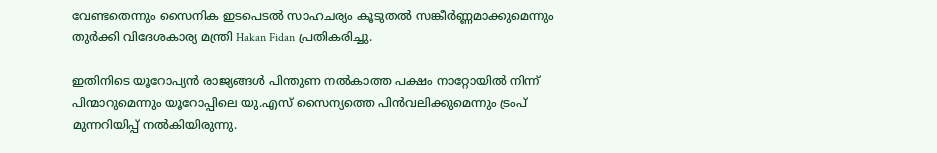വേണ്ടതെന്നും സൈനിക ഇടപെടൽ സാഹചര്യം കൂടുതൽ സങ്കീർണ്ണമാക്കുമെന്നും തുർക്കി വിദേശകാര്യ മന്ത്രി Hakan Fidan പ്രതികരിച്ചു.

ഇതിനിടെ യൂറോപ്യൻ രാജ്യങ്ങൾ പിന്തുണ നൽകാത്ത പക്ഷം നാറ്റോയിൽ നിന്ന് പിന്മാറുമെന്നും യൂറോപ്പിലെ യു.എസ് സൈന്യത്തെ പിൻവലിക്കുമെന്നും ട്രംപ് മുന്നറിയിപ്പ് നൽകിയിരുന്നു.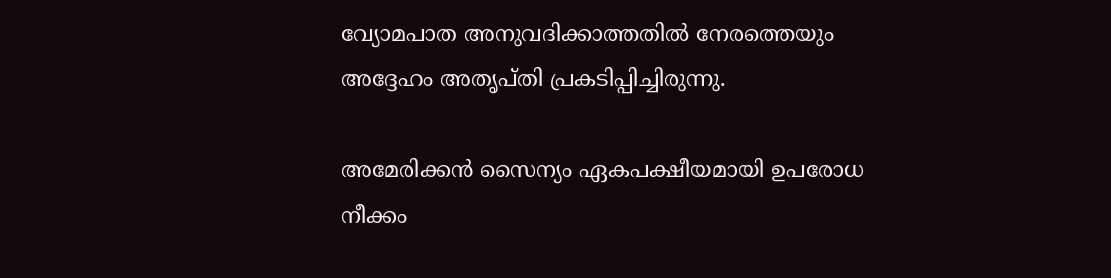വ്യോമപാത അനുവദിക്കാത്തതിൽ നേരത്തെയും അദ്ദേഹം അതൃപ്തി പ്രകടിപ്പിച്ചിരുന്നു.

അമേരിക്കൻ സൈന്യം ഏകപക്ഷീയമായി ഉപരോധ നീക്കം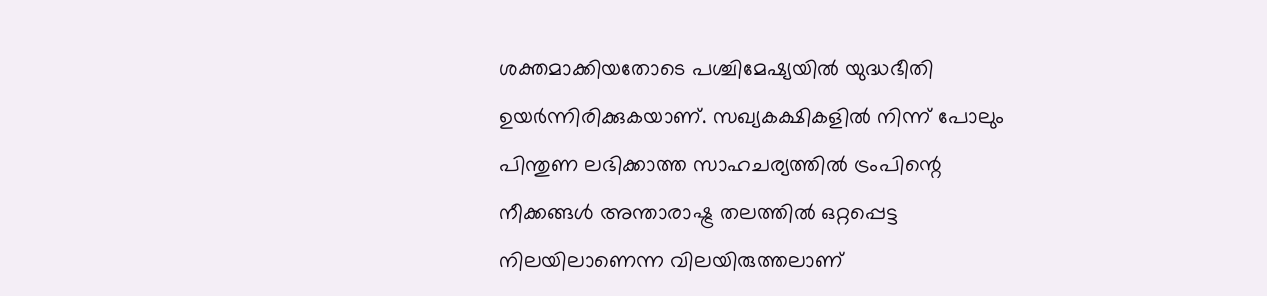ശക്തമാക്കിയതോടെ പശ്ചിമേഷ്യയിൽ യുദ്ധഭീതി ഉയർന്നിരിക്കുകയാണ്. സഖ്യകക്ഷികളിൽ നിന്ന് പോലും പിന്തുണ ലഭിക്കാത്ത സാഹചര്യത്തിൽ ട്രംപിന്റെ നീക്കങ്ങൾ അന്താരാഷ്ട്ര തലത്തിൽ ഒറ്റപ്പെട്ട നിലയിലാണെന്ന വിലയിരുത്തലാണ്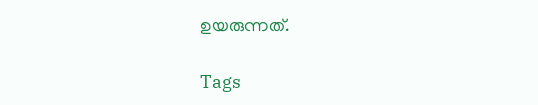ഉയരുന്നത്.

Tags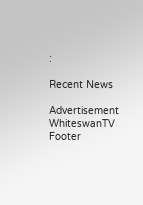:

Recent News

Advertisement
WhiteswanTV Footer